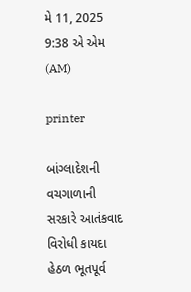મે 11, 2025 9:38 એ એમ (AM)

printer

બાંગ્લાદેશની વચગાળાની સરકારે આતંકવાદ વિરોધી કાયદા હેઠળ ભૂતપૂર્વ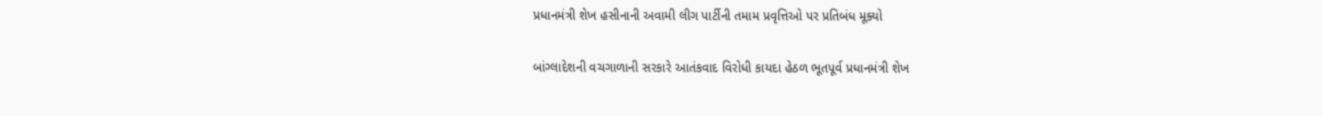પ્રધાનમંત્રી શેખ હસીનાની અવામી લીગ પાર્ટીની તમામ પ્રવૃત્તિઓ પર પ્રતિબંધ મૂક્યો

બાંગ્લાદેશની વચગાળાની સરકારે આતંકવાદ વિરોધી કાયદા હેઠળ ભૂતપૂર્વ પ્રધાનમંત્રી શેખ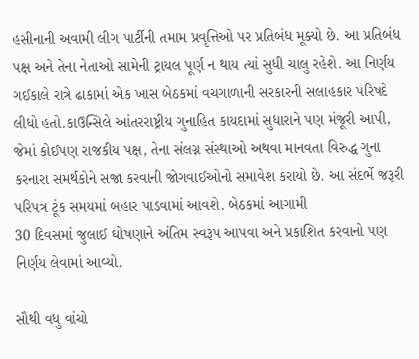હસીનાની અવામી લીગ પાર્ટીની તમામ પ્રવૃત્તિઓ પર પ્રતિબંધ મૂક્યો છે. આ પ્રતિબંધ પક્ષ અને તેના નેતાઓ સામેની ટ્રાયલ પૂર્ણ ન થાય ત્યાં સુધી ચાલુ રહેશે. આ નિર્ણય ગઈકાલે રાત્રે ઢાકામાં એક ખાસ બેઠકમાં વચગાળાની સરકારની સલાહકાર પરિષદે લીધો હતો.કાઉન્સિલે આંતરરાષ્ટ્રીય ગુનાહિત કાયદામાં સુધારાને પણ મંજૂરી આપી, જેમાં કોઈપણ રાજકીય પક્ષ, તેના સંલગ્ન સંસ્થાઓ અથવા માનવતા વિરુદ્ધ ગુના કરનારા સમર્થકોને સજા કરવાની જોગવાઈઓનો સમાવેશ કરાયો છે. આ સંદર્ભે જરૂરી પરિપત્ર ટૂંક સમયમાં બહાર પાડવામાં આવશે. બેઠકમાં આગામી
30 દિવસમાં જુલાઈ ઘોષણાને અંતિમ સ્વરૂપ આપવા અને પ્રકાશિત કરવાનો પણ નિર્ણય લેવામાં આવ્યો.

સૌથી વધુ વાંચો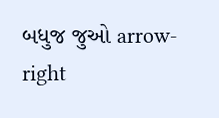બધુજ જુઓ arrow-right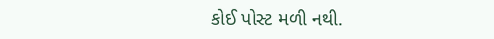કોઈ પોસ્ટ મળી નથી.